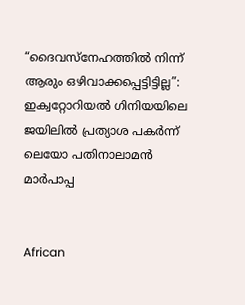“ദൈവസ്നേഹത്തിൽ നിന്ന് ആരും ഒഴിവാക്കപ്പെട്ടിട്ടില്ല”: ഇക്വറ്റോറിയൽ ഗിനിയയിലെ ജയിലിൽ പ്രത്യാശ പകർന്ന് ലെയോ പതിനാലാമൻ മാർപാപ്പ


African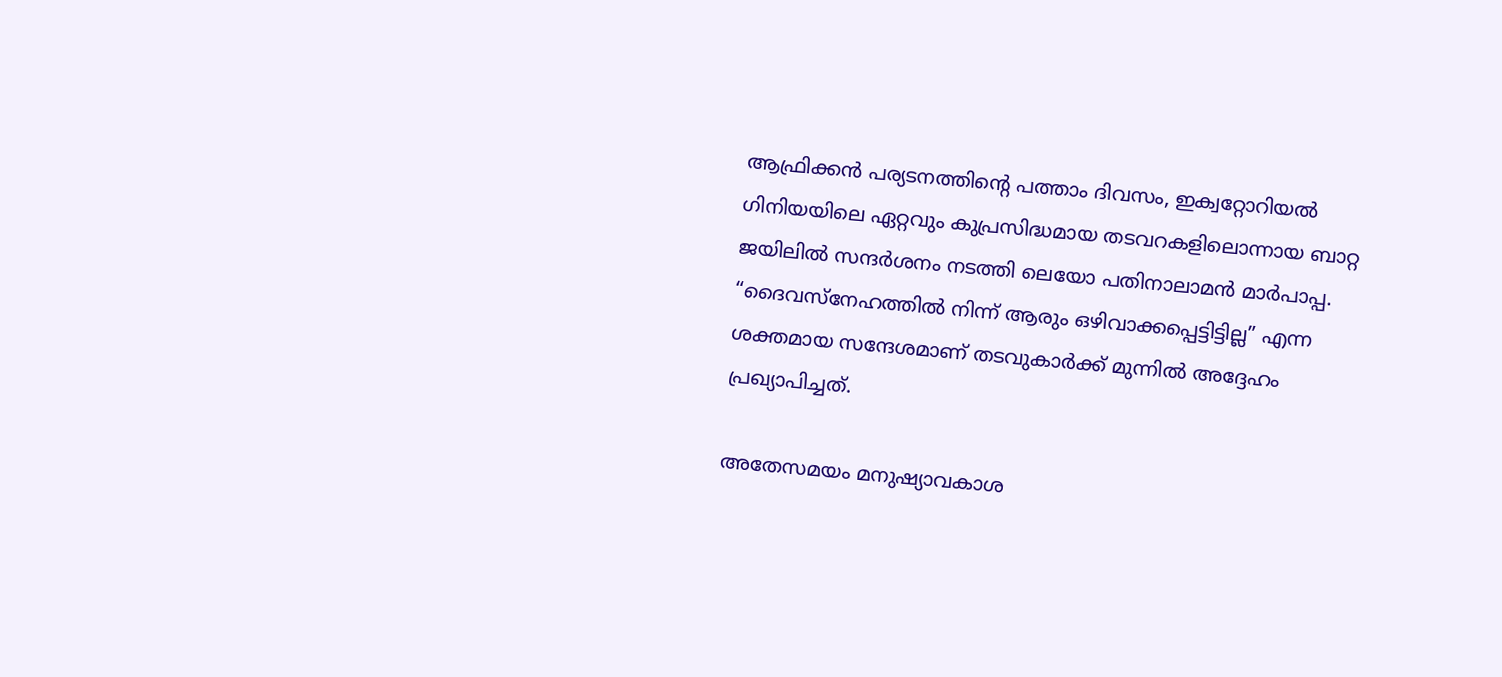ആഫ്രിക്കൻ പര്യടനത്തിന്റെ പത്താം ദിവസം, ഇക്വറ്റോറിയൽ ഗിനിയയിലെ ഏറ്റവും കുപ്രസിദ്ധമായ തടവറകളിലൊന്നായ ബാറ്റ ജയിലിൽ സന്ദർശനം നടത്തി ലെയോ പതിനാലാമൻ മാർപാപ്പ. “ദൈവസ്നേഹത്തിൽ നിന്ന് ആരും ഒഴിവാക്കപ്പെട്ടിട്ടില്ല” എന്ന ശക്തമായ സന്ദേശമാണ് തടവുകാർക്ക് മുന്നിൽ അദ്ദേഹം പ്രഖ്യാപിച്ചത്.

അതേസമയം മനുഷ്യാവകാശ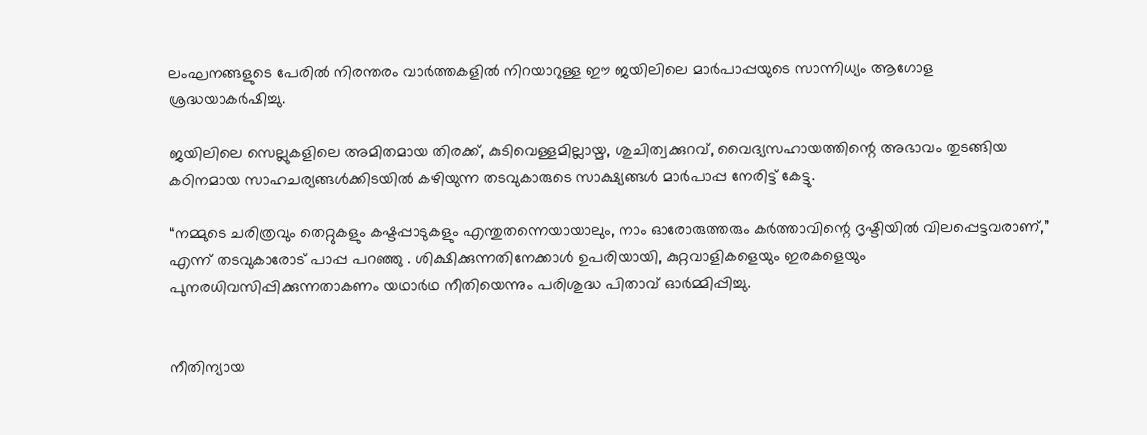ലംഘനങ്ങളുടെ പേരിൽ നിരന്തരം വാർത്തകളിൽ നിറയാറുള്ള ഈ ജയിലിലെ മാർപാപ്പയുടെ സാന്നിധ്യം ആഗോള ശ്രദ്ധയാകർഷിച്ചു.

ജയിലിലെ സെല്ലുകളിലെ അമിതമായ തിരക്ക്, കുടിവെള്ളമില്ലായ്മ, ശുചിത്വക്കുറവ്, വൈദ്യസഹായത്തിന്റെ അഭാവം തുടങ്ങിയ കഠിനമായ സാഹചര്യങ്ങൾക്കിടയിൽ കഴിയുന്ന തടവുകാരുടെ സാക്ഷ്യങ്ങൾ മാർപാപ്പ നേരിട്ട് കേട്ടു.

“നമ്മുടെ ചരിത്രവും തെറ്റുകളും കഷ്ടപ്പാടുകളും എന്തുതന്നെയായാലും, നാം ഓരോരുത്തരും കർത്താവിന്റെ ദൃഷ്ടിയിൽ വിലപ്പെട്ടവരാണ്,” എന്ന് തടവുകാരോട് പാപ്പ പറഞ്ഞു . ശിക്ഷിക്കുന്നതിനേക്കാൾ ഉപരിയായി, കുറ്റവാളികളെയും ഇരകളെയും പുനരധിവസിപ്പിക്കുന്നതാകണം യഥാർഥ നീതിയെന്നും പരിശുദ്ധ പിതാവ് ഓർമ്മിപ്പിച്ചു.


നീതിന്യായ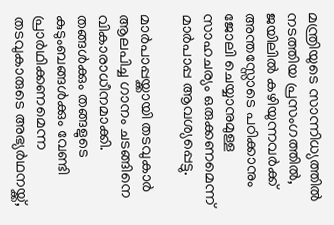മന്ത്രിയുടെ സാന്നിധ്യത്തിൽ നടത്തിയ പ്രസംഗത്തിൽ, ജയിലിൽ കഴിയുന്നവർക്ക് അന്തസ്സോടെ പഠിക്കാനും ജോലി ചെയ്യാനുമുള്ള സാഹചര്യം ഒരുക്കണമെന്ന് മാർപാപ്പ ആവശ്യപ്പെട്ടു.

മാർപാപ്പയ്ക്കായി തടവുകാർ ആലപിച്ച ഗാനം ചടങ്ങിനെ വികാരാധീനമാക്കി. തങ്ങൾക്കും തങ്ങളുടെ കുടുംബങ്ങൾക്കും വേണ്ടി പ്രാർഥിക്കണമെന്ന തടവുകാരുടെ അഭ്യർഥനയ്ക്ക്,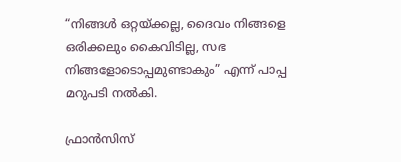“നിങ്ങൾ ഒറ്റയ്ക്കല്ല, ദൈവം നിങ്ങളെ ഒരിക്കലും കൈവിടില്ല, സഭ നിങ്ങളോടൊപ്പമുണ്ടാകും” എന്ന് പാപ്പ മറുപടി നൽകി.

ഫ്രാൻസിസ്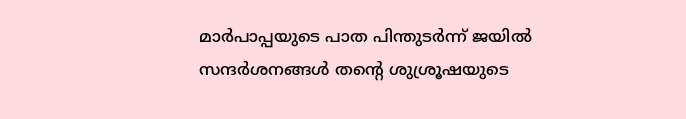മാർപാപ്പയുടെ പാത പിന്തുടർന്ന് ജയിൽ സന്ദർശനങ്ങൾ തന്റെ ശുശ്രൂഷയുടെ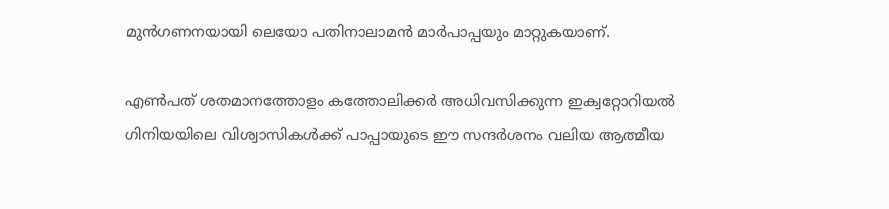മുൻഗണനയായി ലെയോ പതിനാലാമൻ മാർപാപ്പയും മാറ്റുകയാണ്.

എൺപത് ശതമാനത്തോളം കത്തോലിക്കർ അധിവസിക്കുന്ന ഇക്വറ്റോറിയൽ ഗിനിയയിലെ വിശ്വാസികൾക്ക് പാപ്പായുടെ ഈ സന്ദർശനം വലിയ ആത്മീയ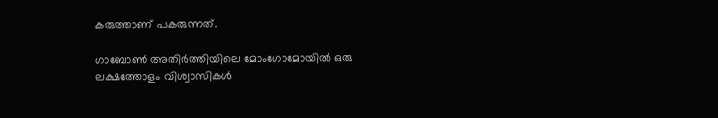കരുത്താണ് പകരുന്നത്.

ഗാബോൺ അതിർത്തിയിലെ മോംഗോമോയിൽ ഒരു ലക്ഷത്തോളം വിശ്വാസികൾ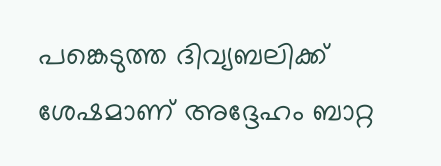പങ്കെടുത്ത ദിവ്യബലിക്ക് ശേഷമാണ് അദ്ദേഹം ബാറ്റ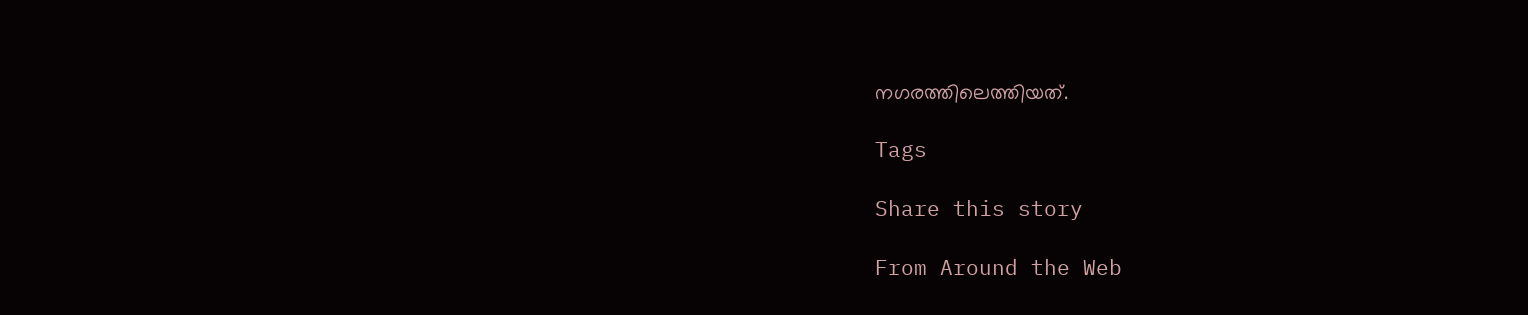നഗരത്തിലെത്തിയത്.

Tags

Share this story

From Around the Web